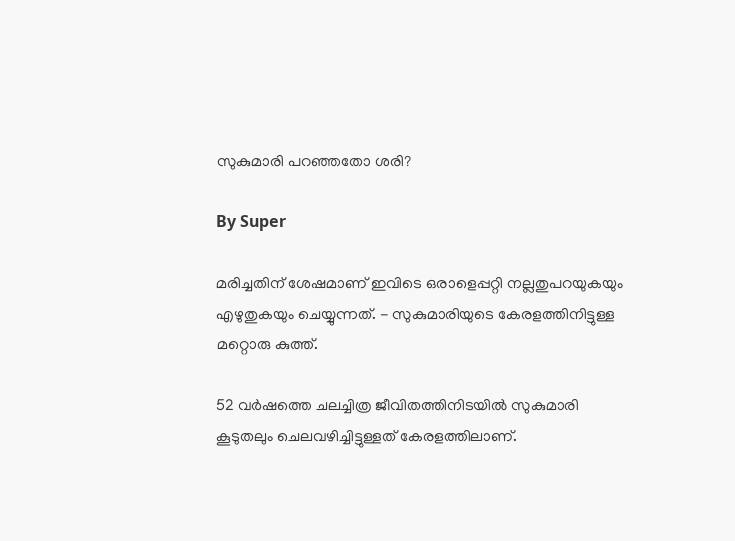സുകുമാരി പറഞ്ഞതോ ശരി?

By Super

മരിച്ചതിന് ശേഷമാണ് ഇവിടെ ഒരാളെപ്പറ്റി നല്ലതുപറയുകയും എഴുതുകയും ചെയ്യുന്നത്. - സുകുമാരിയുടെ കേരളത്തിനിട്ടുള്ള മറ്റൊരു കുത്ത്.

52 വര്‍ഷത്തെ ചലച്ചിത്ര ജീവിതത്തിനിടയില്‍ സുകുമാരി കൂടുതലും ചെലവഴിച്ചിട്ടുള്ളത് കേരളത്തിലാണ്.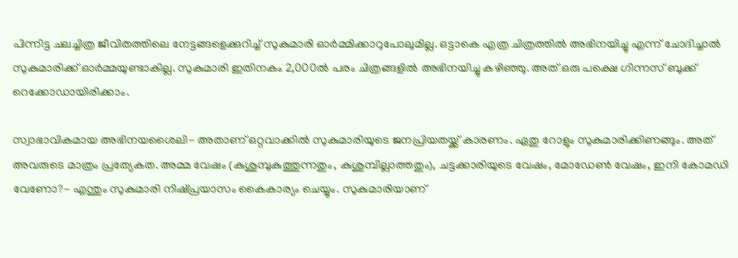പിന്നിട്ട ചലച്ചിത്ര ജീവിതത്തിലെ നേട്ടങ്ങളെക്കുറിച്ച് സുകുമാരി ഓര്‍മ്മിക്കാറുപോലുമില്ല. ഒട്ടാകെ എത്ര ചിത്രത്തില്‍ അഭിനയിച്ചു എന്ന് ചോദിച്ചാല്‍ സുകുമാരിക്ക് ഓര്‍മ്മയുണ്ടാകില്ല. സുകുമാരി ഇതിനകം 2,000ല്‍ പരം ചിത്രങ്ങളില്‍ അഭിനയിച്ചു കഴിഞ്ഞു. അത് ഒരു പക്ഷെ ഗിന്നസ് ബുക്ക് റെക്കോഡായിരിക്കാം.

സ്വാഭാവികമായ അഭിനയശൈലി- അതാണ് ഒറ്റവാക്കില്‍ സുകുമാരിയുടെ ജനപ്രിയതയ്ക്ക് കാരണം. ഏതു റോളും സുകുമാരിക്കിണങ്ങും. അത് അവരുടെ മാത്രം പ്രത്യേകത. അമ്മ വേഷം (കുശുമ്പുകുത്തുന്നതും, കുശുമ്പില്ലാത്തതും), ചട്ടക്കാരിയുടെ വേഷം, മോഡേണ്‍ വേഷം, ഇനി കോമഡി വേണോ?- എന്തും സുകുമാരി നിഷ്പ്രയാസം കൈകാര്യം ചെയ്യും. സുകുമാരിയാണ്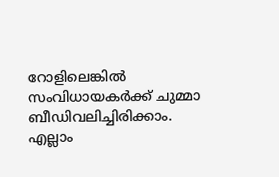റോളിലെങ്കില്‍ സംവിധായകര്‍ക്ക് ചുമ്മാ ബീഡിവലിച്ചിരിക്കാം. എല്ലാം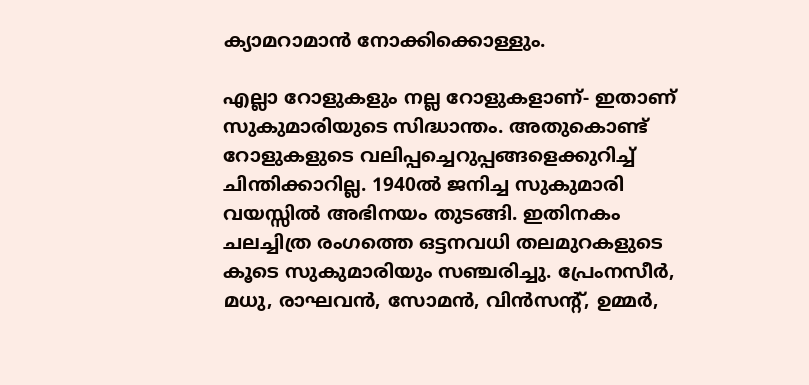ക്യാമറാമാന്‍ നോക്കിക്കൊള്ളും.

എല്ലാ റോളുകളും നല്ല റോളുകളാണ്- ഇതാണ് സുകുമാരിയുടെ സിദ്ധാന്തം. അതുകൊണ്ട് റോളുകളുടെ വലിപ്പച്ചെറുപ്പങ്ങളെക്കുറിച്ച് ചിന്തിക്കാറില്ല. 1940ല്‍ ജനിച്ച സുകുമാരി വയസ്സില്‍ അഭിനയം തുടങ്ങി. ഇതിനകം ചലച്ചിത്ര രംഗത്തെ ഒട്ടനവധി തലമുറകളുടെ കൂടെ സുകുമാരിയും സഞ്ചരിച്ചു. പ്രേംനസീര്‍, മധു, രാഘവന്‍, സോമന്‍, വിന്‍സന്റ്, ഉമ്മര്‍,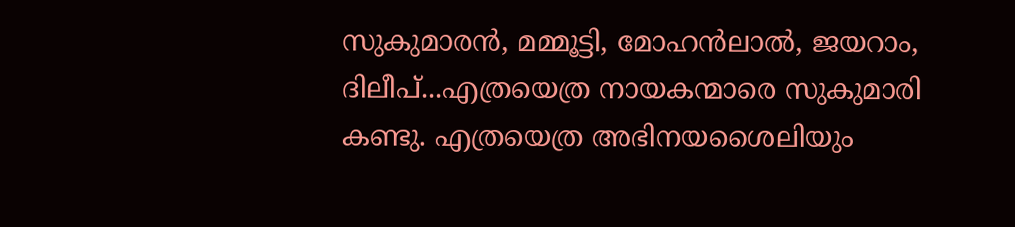സുകുമാരന്‍, മമ്മൂട്ടി, മോഹന്‍ലാല്‍, ജയറാം, ദിലീപ്...എത്രയെത്ര നായകന്മാരെ സുകുമാരി കണ്ടു. എത്രയെത്ര അഭിനയശൈലിയും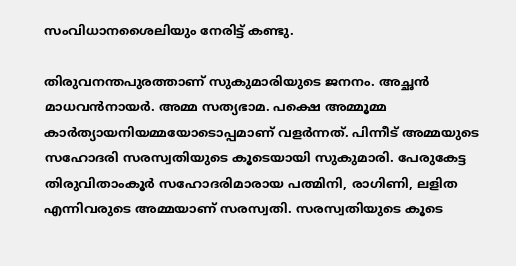സംവിധാനശൈലിയും നേരിട്ട് കണ്ടു.

തിരുവനന്തപുരത്താണ് സുകുമാരിയുടെ ജനനം. അച്ഛന്‍ മാധവന്‍നായര്‍. അമ്മ സത്യഭാമ. പക്ഷെ അമ്മൂമ്മ കാര്‍ത്യായനിയമ്മയോടൊപ്പമാണ് വളര്‍ന്നത്. പിന്നീട് അമ്മയുടെ സഹോദരി സരസ്വതിയുടെ കൂടെയായി സുകുമാരി. പേരുകേട്ട തിരുവിതാംകൂര്‍ സഹോദരിമാരായ പത്മിനി, രാഗിണി, ലളിത എന്നിവരുടെ അമ്മയാണ് സരസ്വതി. സരസ്വതിയുടെ കൂടെ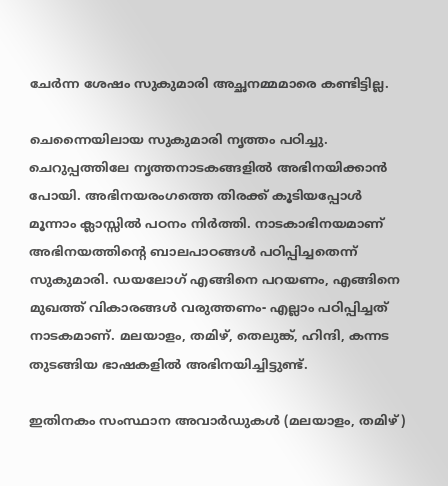ചേര്‍ന്ന ശേഷം സുകുമാരി അച്ഛനമ്മമാരെ കണ്ടിട്ടില്ല.

ചെന്നൈയിലായ സുകുമാരി നൃത്തം പഠിച്ചു. ചെറുപ്പത്തിലേ നൃത്തനാടകങ്ങളില്‍ അഭിനയിക്കാന്‍ പോയി. അഭിനയരംഗത്തെ തിരക്ക് കൂടിയപ്പോള്‍ മൂന്നാം ക്ലാസ്സില്‍ പഠനം നിര്‍ത്തി. നാടകാഭിനയമാണ് അഭിനയത്തിന്റെ ബാലപാഠങ്ങള്‍ പഠിപ്പിച്ചതെന്ന് സുകുമാരി. ഡയലോഗ് എങ്ങിനെ പറയണം, എങ്ങിനെ മുഖത്ത് വികാരങ്ങള്‍ വരുത്തണം- എല്ലാം പഠിപ്പിച്ചത് നാടകമാണ്. മലയാളം, തമിഴ്, തെലുങ്ക്, ഹിന്ദി, കന്നട തുടങ്ങിയ ഭാഷകളില്‍ അഭിനയിച്ചിട്ടുണ്ട്.

ഇതിനകം സംസ്ഥാന അവാര്‍ഡുകള്‍ (മലയാളം, തമിഴ്)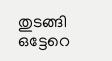തുടങ്ങി ഒട്ടേറെ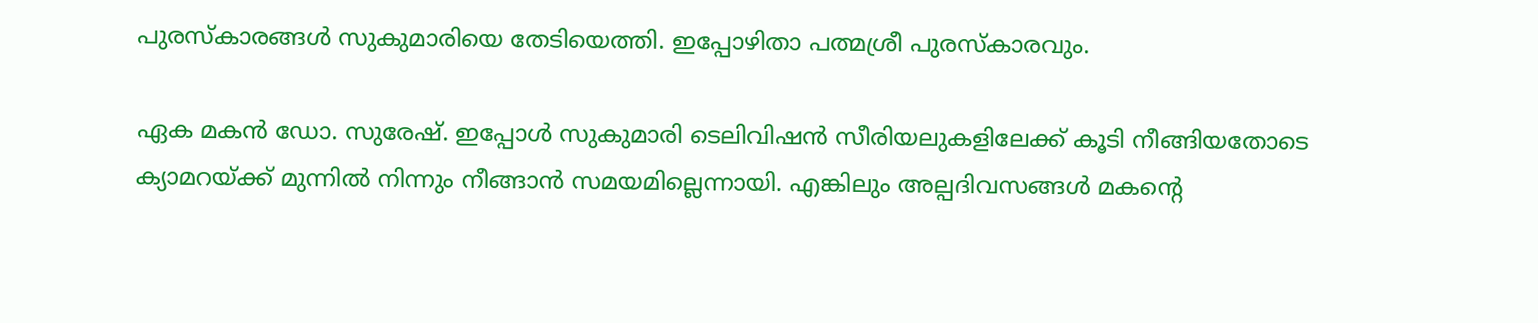പുരസ്കാരങ്ങള്‍ സുകുമാരിയെ തേടിയെത്തി. ഇപ്പോഴിതാ പത്മശ്രീ പുരസ്കാരവും.

ഏക മകന്‍ ഡോ. സുരേഷ്. ഇപ്പോള്‍ സുകുമാരി ടെലിവിഷന്‍ സീരിയലുകളിലേക്ക് കൂടി നീങ്ങിയതോടെ ക്യാമറയ്ക്ക് മുന്നില്‍ നിന്നും നീങ്ങാന്‍ സമയമില്ലെന്നായി. എങ്കിലും അല്പദിവസങ്ങള്‍ മകന്റെ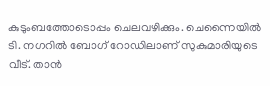കുടുംബത്തോടൊപ്പം ചെലവഴിക്കും. ചെന്നൈയില്‍ ടി. നഗറില്‍ ബോഗ് റോഡിലാണ് സുകുമാരിയുടെ വീട്. താന്‍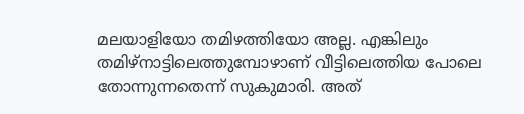മലയാളിയോ തമിഴത്തിയോ അല്ല. എങ്കിലും തമിഴ്നാട്ടിലെത്തുമ്പോഴാണ് വീട്ടിലെത്തിയ പോലെ തോന്നുന്നതെന്ന് സുകുമാരി. അത്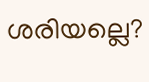ശരിയല്ലെ?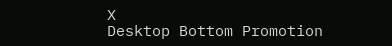X
Desktop Bottom Promotion